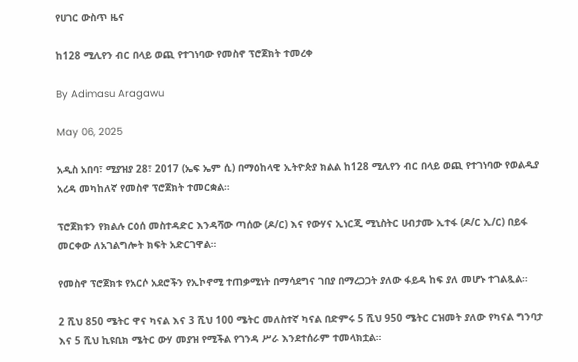የሀገር ውስጥ ዜና

ከ128 ሚሊየን ብር በላይ ወጪ የተገነባው የመስኖ ፕሮጀክት ተመረቀ

By Adimasu Aragawu

May 06, 2025

አዲስ አበባ፣ ሚያዝያ 28፣ 2017 (ኤፍ ኤም ሲ) በማዕከላዊ ኢትዮጵያ ክልል ከ128 ሚሊየን ብር በላይ ወጪ የተገነባው የወልዲያ አረዳ መካከለኛ የመስኖ ፕሮጀክት ተመርቋል።

ፕሮጀክቱን የክልሉ ርዕሰ መስተዳድር እንዳሻው ጣሰው (ዶ/ር) እና የውሃና ኢነርጂ ሚኒስትር ሀብታሙ ኢተፋ (ዶ/ር ኢ/ር) በይፋ መርቀው ለአገልግሎት ክፍት አድርገዋል።

የመስኖ ፕሮጀክቱ የአርሶ አደሮችን የኢኮኖሚ ተጠቃሚነት በማሳደግና ገበያ በማረጋጋት ያለው ፋይዳ ከፍ ያለ መሆኑ ተገልጿል።

2 ሺህ 850 ሜትር ዋና ካናል እና 3 ሺህ 100 ሜትር መለስተኛ ካናል በድምሩ 5 ሺህ 950 ሜትር ርዝመት ያለው የካናል ግንባታ እና 5 ሺህ ኪዩቢክ ሜትር ውሃ መያዝ የሚችል የገንዳ ሥራ እንደተሰራም ተመላክቷል።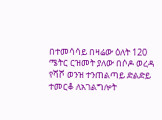በተመሳሳይ በዛሬው ዕለት 120 ሜትር ርዝመት ያለው በሶዶ ወረዳ የሻሾ ወንዝ ተንጠልጣይ ድልድይ ተመርቆ ለአገልግሎት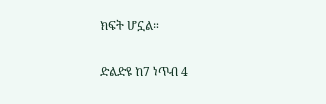ክፍት ሆኗል።

ድልድዩ ከ7 ነጥብ 4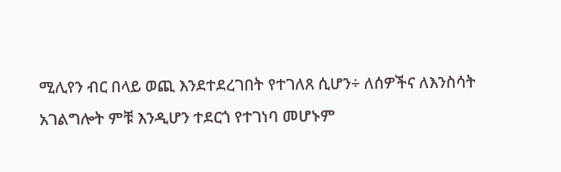ሚሊየን ብር በላይ ወጪ እንደተደረገበት የተገለጸ ሲሆን÷ ለሰዎችና ለእንስሳት አገልግሎት ምቹ እንዲሆን ተደርጎ የተገነባ መሆኑም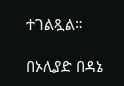ተገልጿል።

በኦሊያድ በዳኔ